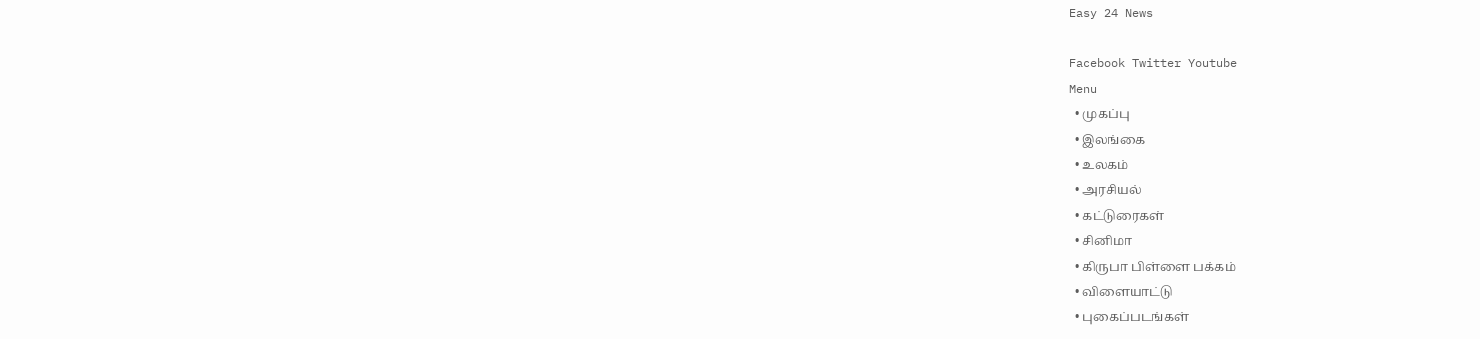Easy 24 News

Facebook Twitter Youtube
Menu
  • முகப்பு
  • இலங்கை
  • உலகம்
  • அரசியல்
  • கட்டுரைகள்
  • சினிமா
  • கிருபா பிள்ளை பக்கம்
  • விளையாட்டு
  • புகைப்படங்கள்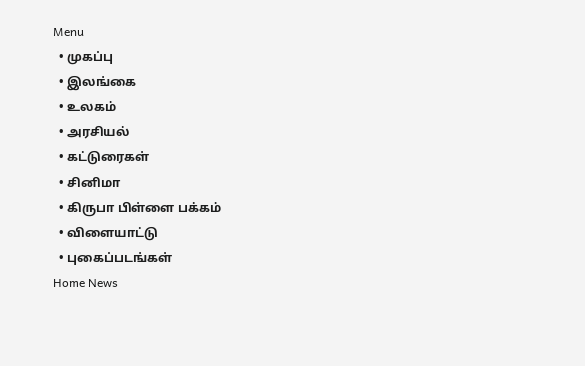Menu
  • முகப்பு
  • இலங்கை
  • உலகம்
  • அரசியல்
  • கட்டுரைகள்
  • சினிமா
  • கிருபா பிள்ளை பக்கம்
  • விளையாட்டு
  • புகைப்படங்கள்
Home News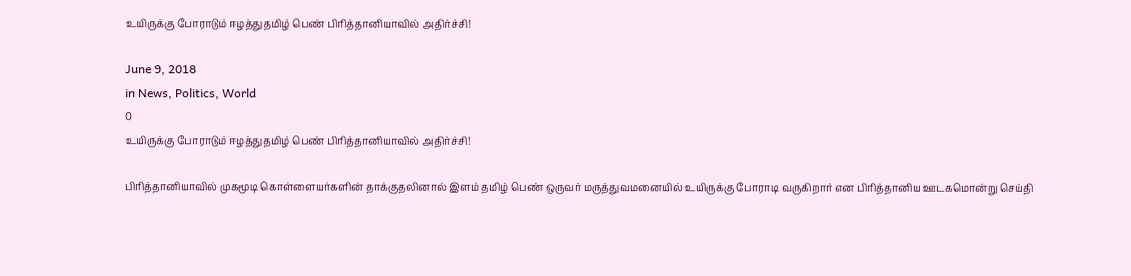உயிருக்கு போராடும் ஈழத்துதமிழ் பெண் பிரித்தானியாவில் அதிர்ச்சி!

June 9, 2018
in News, Politics, World
0
உயிருக்கு போராடும் ஈழத்துதமிழ் பெண் பிரித்தானியாவில் அதிர்ச்சி!

பிரித்தானியாவில் முகமூடி கொள்ளையர்களின் தாக்குதலினால் இளம் தமிழ் பெண் ஒருவர் மருத்துவமனையில் உயிருக்கு போராடி வருகிறார் என பிரித்தானிய ஊடகமொன்று செய்தி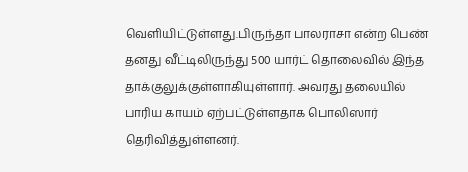வெளியிட்டுள்ளது.பிருந்தா பாலராசா என்ற பெண் தனது வீட்டிலிருந்து 500 யார்ட் தொலைவில் இந்த தாக்குலுக்குள்ளாகியுள்ளார். அவரது தலையில் பாரிய காயம் ஏற்பட்டுள்ளதாக பொலிஸார் தெரிவித்துள்ளனர்.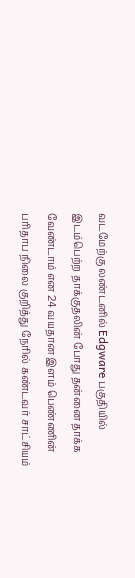வடமேற்கு லண்டனில் Edgware பகுதியில் இடம்பெற்ற தாக்குதலின் போது தன்னை தாக்க வேண்டாம் என 24 வயதான இளம் பெண்ணின் பரிதாப நிலை குறித்து நேரில் கண்டவர் சாட்சியம்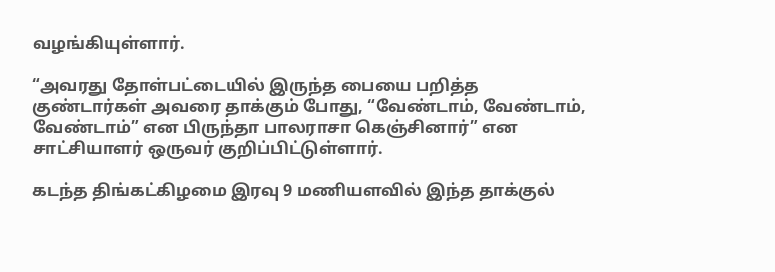வழங்கியுள்ளார்.

“அவரது தோள்பட்டையில் இருந்த பையை பறித்த குண்டார்கள் அவரை தாக்கும் போது, “வேண்டாம், வேண்டாம், வேண்டாம்” என பிருந்தா பாலராசா கெஞ்சினார்” என சாட்சியாளர் ஒருவர் குறிப்பிட்டுள்ளார்.

கடந்த திங்கட்கிழமை இரவு 9 மணியளவில் இந்த தாக்குல்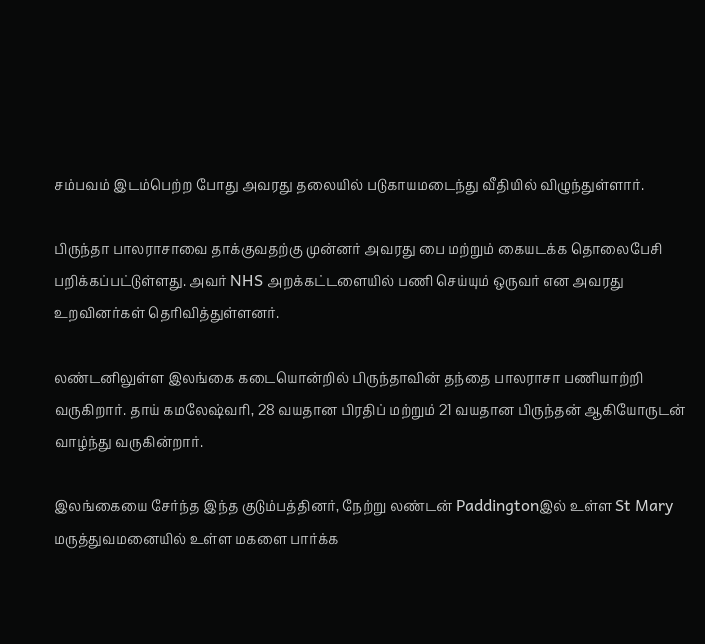சம்பவம் இடம்பெற்ற போது அவரது தலையில் படுகாயமடைந்து வீதியில் விழுந்துள்ளார்.

பிருந்தா பாலராசாவை தாக்குவதற்கு முன்னர் அவரது பை மற்றும் கையடக்க தொலைபேசி பறிக்கப்பட்டுள்ளது. அவர் NHS அறக்கட்டளையில் பணி செய்யும் ஒருவர் என அவரது உறவினர்கள் தெரிவித்துள்ளனர்.

லண்டனிலுள்ள இலங்கை கடையொன்றில் பிருந்தாவின் தந்தை பாலராசா பணியாற்றி வருகிறார். தாய் கமலேஷ்வரி, 28 வயதான பிரதிப் மற்றும் 21 வயதான பிருந்தன் ஆகியோருடன் வாழ்ந்து வருகின்றார்.

இலங்கையை சேர்ந்த இந்த குடும்பத்தினர், நேற்று லண்டன் Paddingtonஇல் உள்ள St Mary மருத்துவமனையில் உள்ள மகளை பார்க்க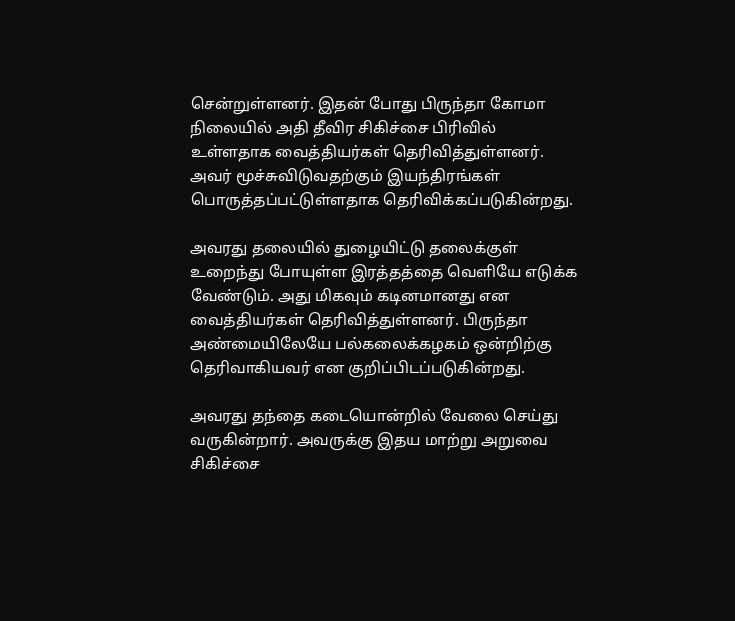சென்றுள்ளனர். இதன் போது பிருந்தா கோமா நிலையில் அதி தீவிர சிகிச்சை பிரிவில் உள்ளதாக வைத்தியர்கள் தெரிவித்துள்ளனர். அவர் மூச்சுவிடுவதற்கும் இயந்திரங்கள் பொருத்தப்பட்டுள்ளதாக தெரிவிக்கப்படுகின்றது.

அவரது தலையில் துழையிட்டு தலைக்குள் உறைந்து போயுள்ள இரத்தத்தை வெளியே எடுக்க வேண்டும். அது மிகவும் கடினமானது என வைத்தியர்கள் தெரிவித்துள்ளனர். பிருந்தா அண்மையிலேயே பல்கலைக்கழகம் ஒன்றிற்கு தெரிவாகியவர் என குறிப்பிடப்படுகின்றது.

அவரது தந்தை கடையொன்றில் வேலை செய்து வருகின்றார். அவருக்கு இதய மாற்று அறுவை சிகிச்சை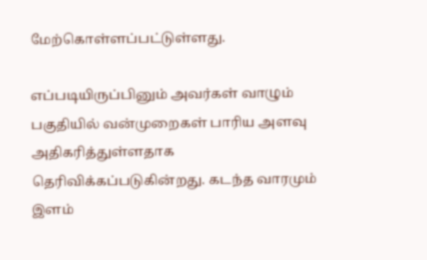மேற்கொள்ளப்பட்டுள்ளது.

எப்படியிருப்பினும் அவர்கள் வாழும் பகுதியில் வன்முறைகள் பாரிய அளவு அதிகரித்துள்ளதாக தெரிவிக்கப்படுகின்றது. கடந்த வாரமும் இளம்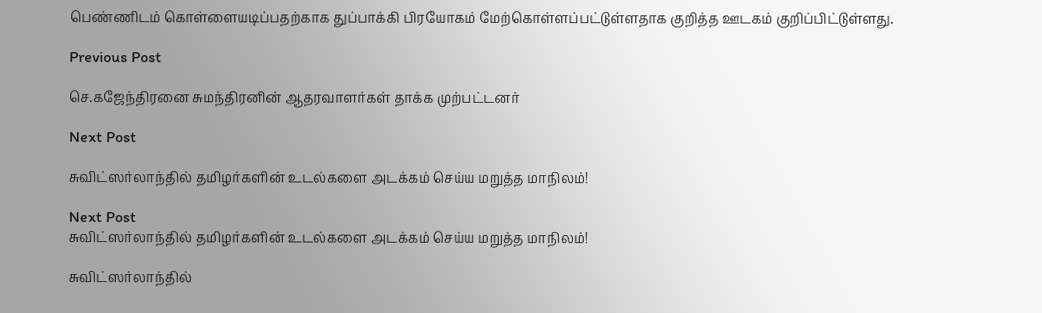பெண்ணிடம் கொள்ளையடிப்பதற்காக துப்பாக்கி பிரயோகம் மேற்கொள்ளப்பட்டுள்ளதாக குறித்த ஊடகம் குறிப்பிட்டுள்ளது.

Previous Post

செ.கஜேந்திரனை சுமந்திரனின் ஆதரவாளர்கள் தாக்க முற்பட்டனர்

Next Post

சுவிட்ஸர்லாந்தில் தமிழர்களின் உடல்களை அடக்கம் செய்ய மறுத்த மாநிலம்!

Next Post
சுவிட்ஸர்லாந்தில் தமிழர்களின் உடல்களை அடக்கம் செய்ய மறுத்த மாநிலம்!

சுவிட்ஸர்லாந்தில்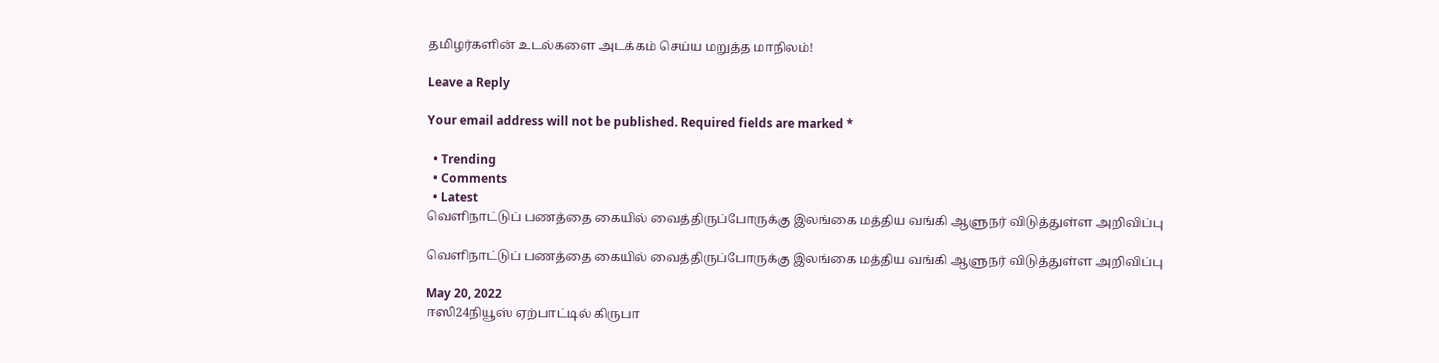தமிழர்களின் உடல்களை அடக்கம் செய்ய மறுத்த மாநிலம்!

Leave a Reply

Your email address will not be published. Required fields are marked *

  • Trending
  • Comments
  • Latest
வெளிநாட்டுப் பணத்தை கையில் வைத்திருப்போருக்கு இலங்கை மத்திய வங்கி ஆளுநர் விடுத்துள்ள அறிவிப்பு

வெளிநாட்டுப் பணத்தை கையில் வைத்திருப்போருக்கு இலங்கை மத்திய வங்கி ஆளுநர் விடுத்துள்ள அறிவிப்பு

May 20, 2022
ஈஸி24நியூஸ் ஏற்பாட்டில் கிருபா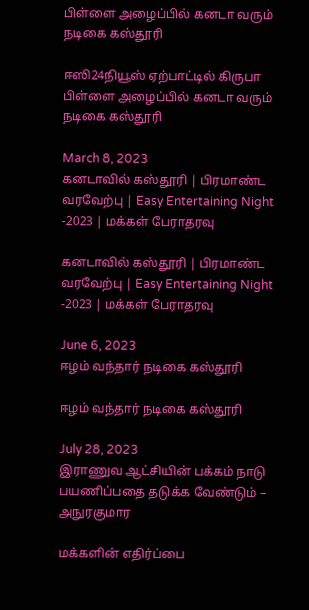பிள்ளை அழைப்பில் கனடா வரும் நடிகை கஸ்தூரி

ஈஸி24நியூஸ் ஏற்பாட்டில் கிருபா பிள்ளை அழைப்பில் கனடா வரும் நடிகை கஸ்தூரி

March 8, 2023
கனடாவில் கஸ்தூரி | பிரமாண்ட வரவேற்பு | Easy Entertaining Night -2023 | மக்கள் பேராதரவு

கனடாவில் கஸ்தூரி | பிரமாண்ட வரவேற்பு | Easy Entertaining Night -2023 | மக்கள் பேராதரவு

June 6, 2023
ஈழம் வந்தார் நடிகை கஸ்தூரி

ஈழம் வந்தார் நடிகை கஸ்தூரி

July 28, 2023
இராணுவ ஆட்சியின் பக்கம் நாடு பயணிப்பதை தடுக்க வேண்டும் – அநுரகுமார

மக்களின் எதிர்ப்பை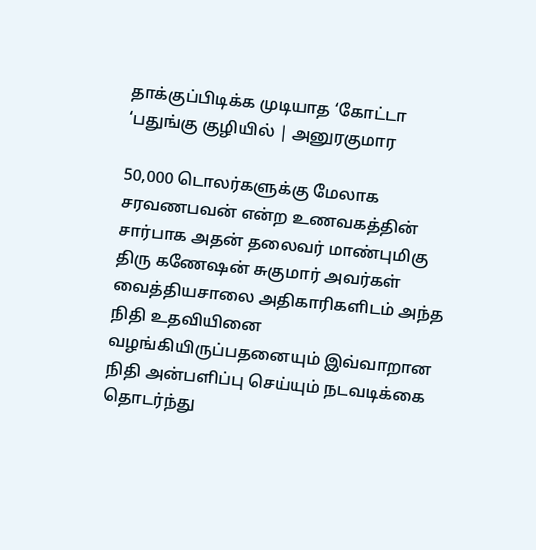தாக்குப்பிடிக்க முடியாத ‘கோட்டா ‘பதுங்கு குழியில் | அனுரகுமார

50,000 டொலர்களுக்கு மேலாக சரவணபவன் என்ற உணவகத்தின் சார்பாக அதன் தலைவர் மாண்புமிகு திரு கணேஷன் சுகுமார் அவர்கள் வைத்தியசாலை அதிகாரிகளிடம் அந்த நிதி உதவியினை வழங்கியிருப்பதனையும் இவ்வாறான நிதி அன்பளிப்பு செய்யும் நடவடிக்கை தொடர்ந்து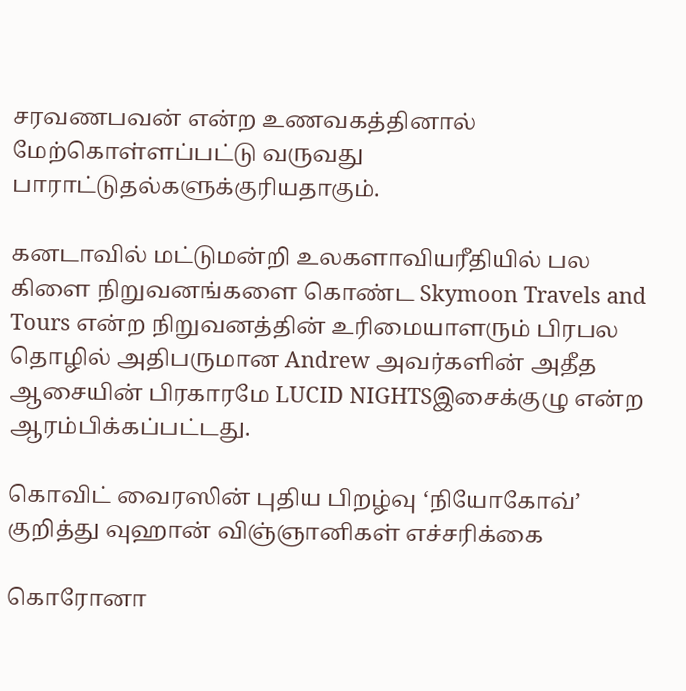சரவணபவன் என்ற உணவகத்தினால் மேற்கொள்ளப்பட்டு வருவது பாராட்டுதல்களுக்குரியதாகும்.

கனடாவில் மட்டுமன்றி உலகளாவியரீதியில் பல கிளை நிறுவனங்களை கொண்ட Skymoon Travels and Tours என்ற நிறுவனத்தின் உரிமையாளரும் பிரபல தொழில் அதிபருமான Andrew அவர்களின் அதீத ஆசையின் பிரகாரமே LUCID NIGHTSஇசைக்குழு என்ற ஆரம்பிக்கப்பட்டது.

கொவிட் வைரஸின் புதிய பிறழ்வு ‘நியோகோவ்’ குறித்து வுஹான் விஞ்ஞானிகள் எச்சரிக்கை

கொரோனா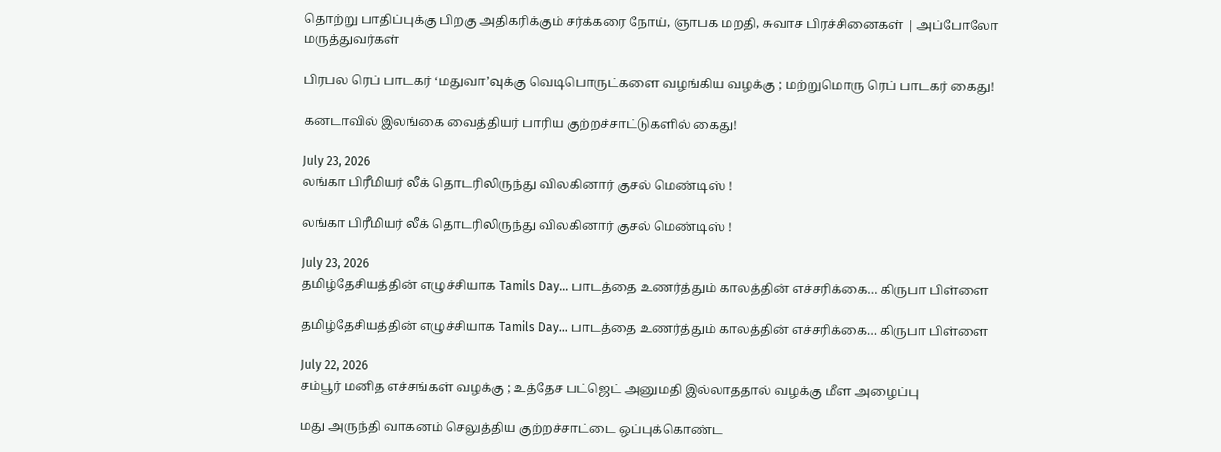தொற்று பாதிப்புக்கு பிறகு அதிகரிக்கும் சர்க்கரை நோய், ஞாபக மறதி, சுவாச பிரச்சினைகள் | அப்போலோ மருத்துவர்கள்

பிரபல ரெப் பாடகர் ‘மதுவா’வுக்கு வெடிபொருட்களை வழங்கிய வழக்கு ; மற்றுமொரு ரெப் பாடகர் கைது!

கனடாவில் இலங்கை வைத்தியர் பாரிய குற்றச்சாட்டுகளில் கைது!

July 23, 2026
லங்கா பிரீமியர் லீக் தொடரிலிருந்து விலகினார் குசல் மெண்டிஸ் !

லங்கா பிரீமியர் லீக் தொடரிலிருந்து விலகினார் குசல் மெண்டிஸ் !

July 23, 2026
தமிழ்தேசியத்தின் எழுச்சியாக Tamils Day… பாடத்தை உணர்த்தும் காலத்தின் எச்சரிக்கை… கிருபா பிள்ளை

தமிழ்தேசியத்தின் எழுச்சியாக Tamils Day… பாடத்தை உணர்த்தும் காலத்தின் எச்சரிக்கை… கிருபா பிள்ளை

July 22, 2026
சம்பூர் மனித எச்சங்கள் வழக்கு ; உத்தேச பட்ஜெட் அனுமதி இல்லாததால் வழக்கு மீள அழைப்பு

மது அருந்தி வாகனம் செலுத்திய குற்றச்சாட்டை ஒப்புக்கொண்ட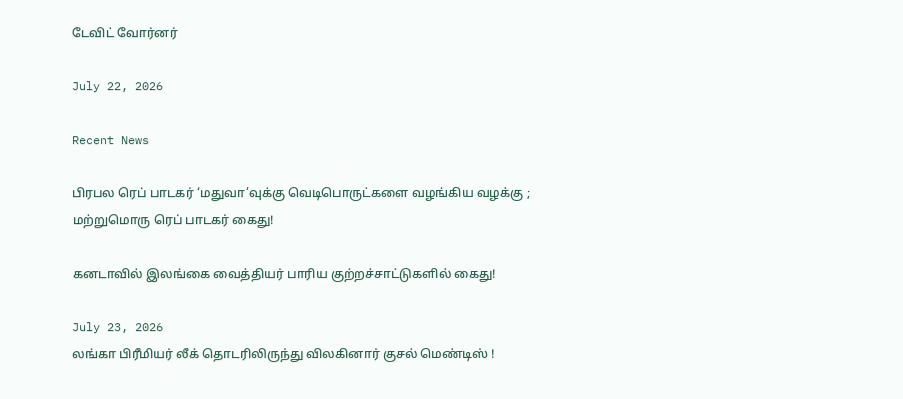டேவிட் வோர்னர்

July 22, 2026

Recent News

பிரபல ரெப் பாடகர் ‘மதுவா’வுக்கு வெடிபொருட்களை வழங்கிய வழக்கு ; மற்றுமொரு ரெப் பாடகர் கைது!

கனடாவில் இலங்கை வைத்தியர் பாரிய குற்றச்சாட்டுகளில் கைது!

July 23, 2026
லங்கா பிரீமியர் லீக் தொடரிலிருந்து விலகினார் குசல் மெண்டிஸ் !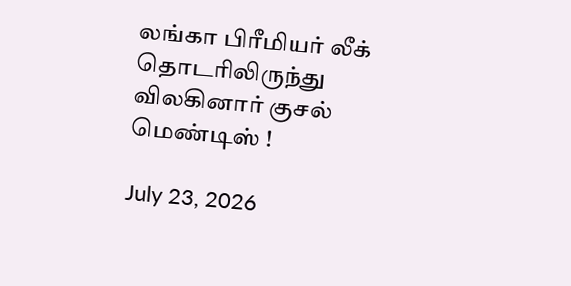லங்கா பிரீமியர் லீக் தொடரிலிருந்து விலகினார் குசல் மெண்டிஸ் !

July 23, 2026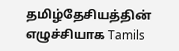தமிழ்தேசியத்தின் எழுச்சியாக Tamils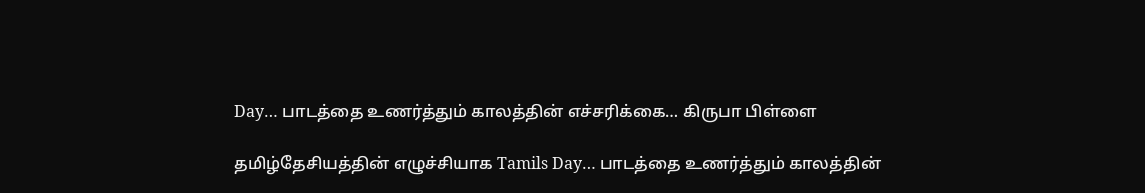Day… பாடத்தை உணர்த்தும் காலத்தின் எச்சரிக்கை… கிருபா பிள்ளை

தமிழ்தேசியத்தின் எழுச்சியாக Tamils Day… பாடத்தை உணர்த்தும் காலத்தின்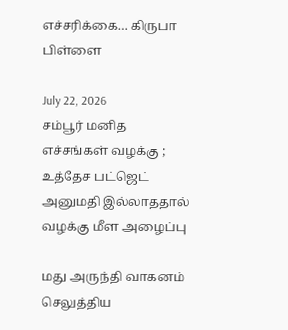எச்சரிக்கை… கிருபா பிள்ளை

July 22, 2026
சம்பூர் மனித எச்சங்கள் வழக்கு ; உத்தேச பட்ஜெட் அனுமதி இல்லாததால் வழக்கு மீள அழைப்பு

மது அருந்தி வாகனம் செலுத்திய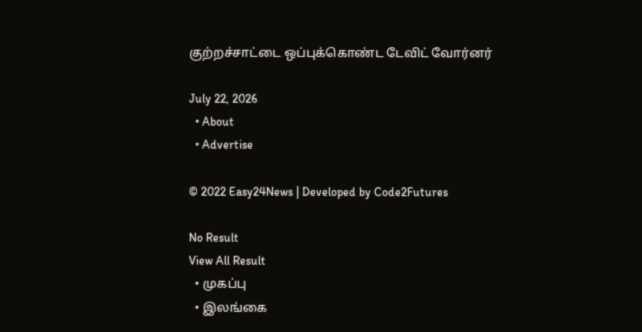குற்றச்சாட்டை ஒப்புக்கொண்ட டேவிட் வோர்னர்

July 22, 2026
  • About
  • Advertise

© 2022 Easy24News | Developed by Code2Futures

No Result
View All Result
  • முகப்பு
  • இலங்கை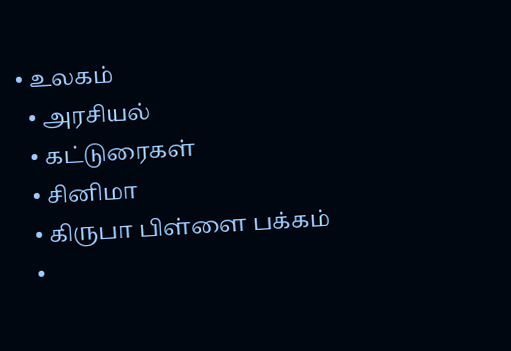• உலகம்
  • அரசியல்
  • கட்டுரைகள்
  • சினிமா
  • கிருபா பிள்ளை பக்கம்
  •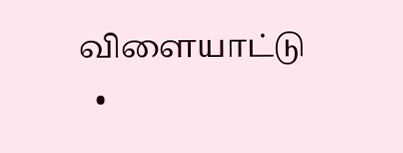விளையாட்டு
  •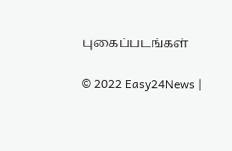புகைப்படங்கள்

© 2022 Easy24News |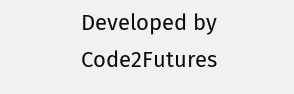Developed by Code2Futures